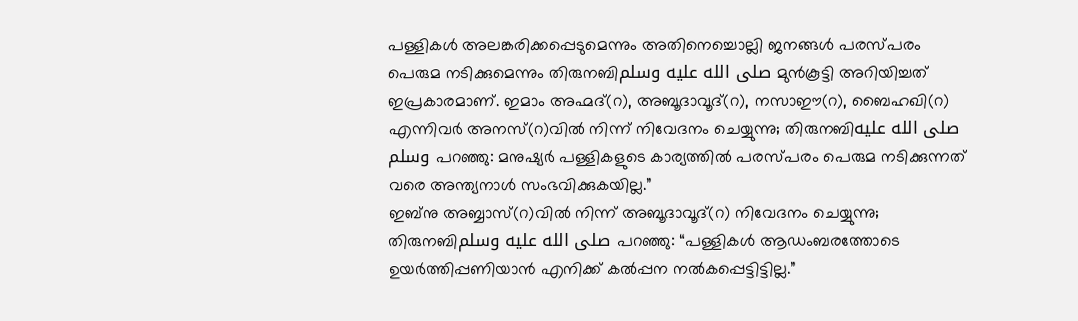പള്ളികൾ അലങ്കരിക്കപ്പെടുമെന്നും അതിനെച്ചൊല്ലി ജനങ്ങൾ പരസ്പരം പെരുമ നടിക്കുമെന്നും തിരുനബിصلى الله عليه وسلم മുൻകൂട്ടി അറിയിച്ചത് ഇപ്രകാരമാണ്. ഇമാം അഹ്മദ്(റ), അബൂദാവൂദ്(റ), നസാഈ(റ), ബൈഹഖി(റ) എന്നിവർ അനസ്(റ)വിൽ നിന്ന് നിവേദനം ചെയ്യുന്നു; തിരുനബിصلى الله عليه وسلم പറഞ്ഞു: മനുഷ്യർ പള്ളികളുടെ കാര്യത്തിൽ പരസ്പരം പെരുമ നടിക്കുന്നത് വരെ അന്ത്യനാൾ സംഭവിക്കുകയില്ല.”
ഇബ്നു അബ്ബാസ്(റ)വിൽ നിന്ന് അബൂദാവൂദ്(റ) നിവേദനം ചെയ്യുന്നു; തിരുനബിصلى الله عليه وسلم പറഞ്ഞു: “പള്ളികൾ ആഡംബരത്തോടെ ഉയർത്തിപ്പണിയാൻ എനിക്ക് കൽപ്പന നൽകപ്പെട്ടിട്ടില്ല.”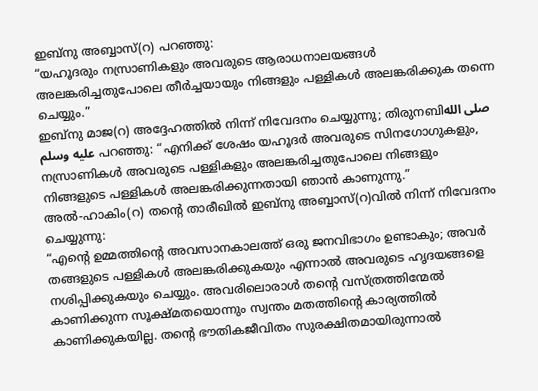ഇബ്നു അബ്ബാസ്(റ) പറഞ്ഞു:
“യഹൂദരും നസ്രാണികളും അവരുടെ ആരാധനാലയങ്ങൾ അലങ്കരിച്ചതുപോലെ തീർച്ചയായും നിങ്ങളും പള്ളികൾ അലങ്കരിക്കുക തന്നെ ചെയ്യും.”
ഇബ്നു മാജ(റ) അദ്ദേഹത്തിൽ നിന്ന് നിവേദനം ചെയ്യുന്നു; തിരുനബിصلى الله عليه وسلم പറഞ്ഞു: “എനിക്ക് ശേഷം യഹൂദർ അവരുടെ സിനഗോഗുകളും, നസ്രാണികൾ അവരുടെ പള്ളികളും അലങ്കരിച്ചതുപോലെ നിങ്ങളും നിങ്ങളുടെ പള്ളികൾ അലങ്കരിക്കുന്നതായി ഞാൻ കാണുന്നു.”
അൽ-ഹാകിം(റ) തന്റെ താരീഖിൽ ഇബ്നു അബ്ബാസ്(റ)വിൽ നിന്ന് നിവേദനം ചെയ്യുന്നു:
“എന്റെ ഉമ്മത്തിന്റെ അവസാനകാലത്ത് ഒരു ജനവിഭാഗം ഉണ്ടാകും; അവർ തങ്ങളുടെ പള്ളികൾ അലങ്കരിക്കുകയും എന്നാൽ അവരുടെ ഹൃദയങ്ങളെ നശിപ്പിക്കുകയും ചെയ്യും. അവരിലൊരാൾ തന്റെ വസ്ത്രത്തിന്മേൽ കാണിക്കുന്ന സൂക്ഷ്മതയൊന്നും സ്വന്തം മതത്തിന്റെ കാര്യത്തിൽ കാണിക്കുകയില്ല. തന്റെ ഭൗതികജീവിതം സുരക്ഷിതമായിരുന്നാൽ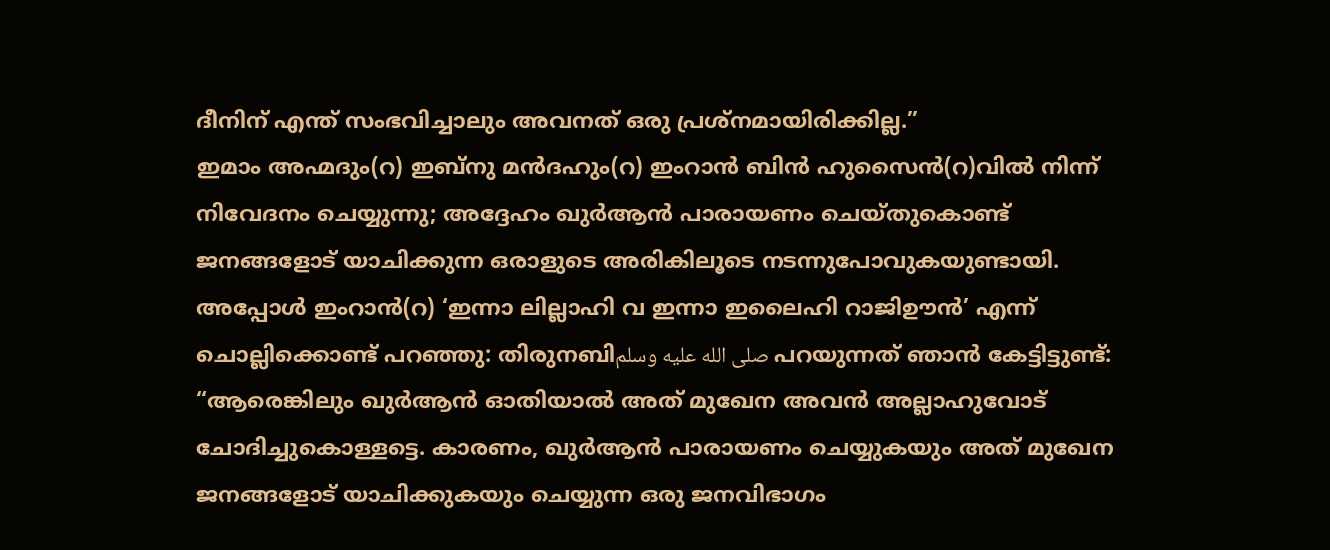ദീനിന് എന്ത് സംഭവിച്ചാലും അവനത് ഒരു പ്രശ്നമായിരിക്കില്ല.”
ഇമാം അഹ്മദും(റ) ഇബ്നു മൻദഹും(റ) ഇംറാൻ ബിൻ ഹുസൈൻ(റ)വിൽ നിന്ന് നിവേദനം ചെയ്യുന്നു; അദ്ദേഹം ഖുർആൻ പാരായണം ചെയ്തുകൊണ്ട് ജനങ്ങളോട് യാചിക്കുന്ന ഒരാളുടെ അരികിലൂടെ നടന്നുപോവുകയുണ്ടായി. അപ്പോൾ ഇംറാൻ(റ) ‘ഇന്നാ ലില്ലാഹി വ ഇന്നാ ഇലൈഹി റാജിഊൻ’ എന്ന് ചൊല്ലിക്കൊണ്ട് പറഞ്ഞു: തിരുനബിصلى الله عليه وسلم പറയുന്നത് ഞാൻ കേട്ടിട്ടുണ്ട്: “ആരെങ്കിലും ഖുർആൻ ഓതിയാൽ അത് മുഖേന അവൻ അല്ലാഹുവോട് ചോദിച്ചുകൊള്ളട്ടെ. കാരണം, ഖുർആൻ പാരായണം ചെയ്യുകയും അത് മുഖേന ജനങ്ങളോട് യാചിക്കുകയും ചെയ്യുന്ന ഒരു ജനവിഭാഗം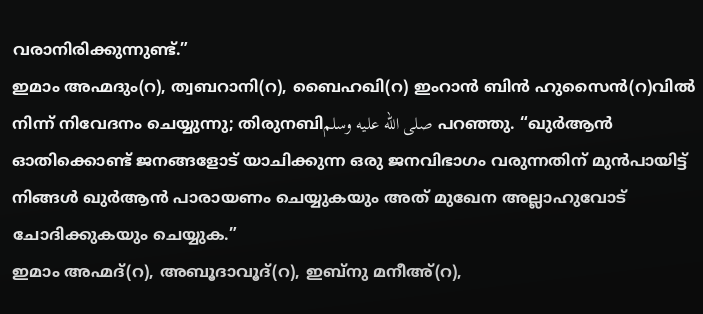വരാനിരിക്കുന്നുണ്ട്.”
ഇമാം അഹ്മദും(റ), ത്വബറാനി(റ), ബൈഹഖി(റ) ഇംറാൻ ബിൻ ഹുസൈൻ(റ)വിൽ നിന്ന് നിവേദനം ചെയ്യുന്നു; തിരുനബിصلى الله عليه وسلم പറഞ്ഞു. “ഖുർആൻ ഓതിക്കൊണ്ട് ജനങ്ങളോട് യാചിക്കുന്ന ഒരു ജനവിഭാഗം വരുന്നതിന് മുൻപായിട്ട് നിങ്ങൾ ഖുർആൻ പാരായണം ചെയ്യുകയും അത് മുഖേന അല്ലാഹുവോട് ചോദിക്കുകയും ചെയ്യുക.”
ഇമാം അഹ്മദ്(റ), അബൂദാവൂദ്(റ), ഇബ്നു മനീഅ്(റ),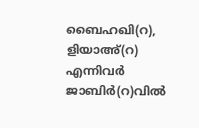ബൈഹഖി(റ), ളിയാഅ്(റ) എന്നിവർ ജാബിർ(റ)വിൽ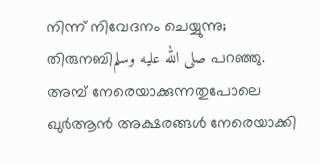നിന്ന് നിവേദനം ചെയ്യുന്നു; തിരുനബിصلى الله عليه وسلم പറഞ്ഞു. അമ്പ് നേരെയാക്കുന്നതുപോലെ ഖുർആൻ അക്ഷരങ്ങൾ നേരെയാക്കി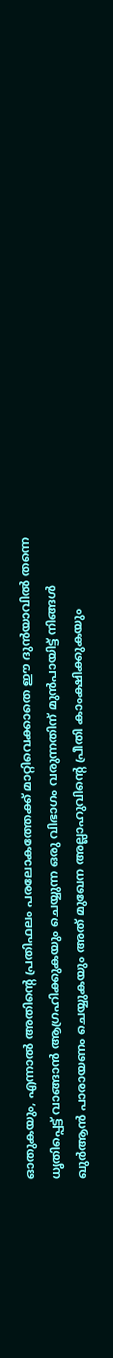ഓതുകയും, എന്നാൽ അതിന്റെ പ്രതിഫലം പരലോകത്തേക്ക് മാറ്റിവെക്കാതെ ഈ ദുൻയാവിൽ തന്നെ ധൃതിപ്പെട്ട് വാങ്ങാൻ ആഗ്രഹിക്കുകയും ചെയ്യുന്ന ഒരു വിഭാഗം വരുന്നതിന് മുൻപായിട്ട് നിങ്ങൾ ഖുർആൻ പാരായണം ചെയ്യുകയും അത് മുഖേന അല്ലാഹുവിന്റെ പ്രീതി കാംക്ഷിക്കുകയും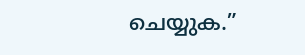ചെയ്യുക.”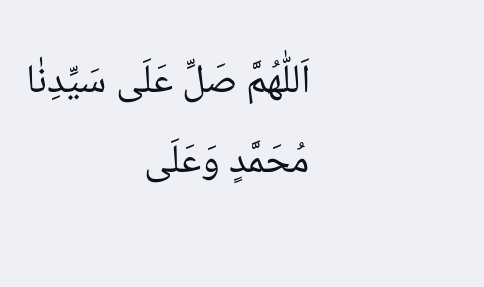اَللّٰهُمَّ صَلِّ عَلَى سَيِّدِنٰا مُحَمَّدٍ وَعَلَى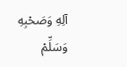آلِهِ وَصَحْبِهِ وَسَلِّمْ